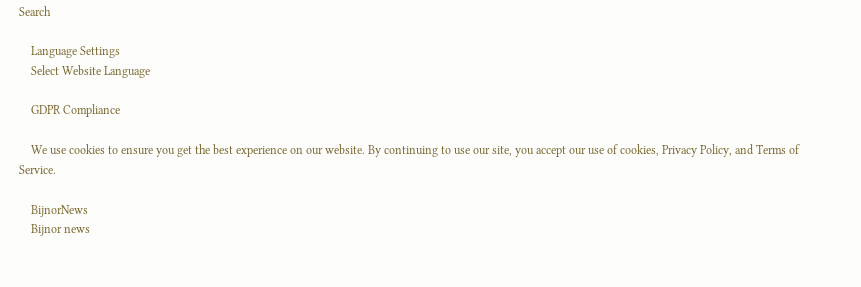Search

    Language Settings
    Select Website Language

    GDPR Compliance

    We use cookies to ensure you get the best experience on our website. By continuing to use our site, you accept our use of cookies, Privacy Policy, and Terms of Service.

    BijnorNews
    Bijnor news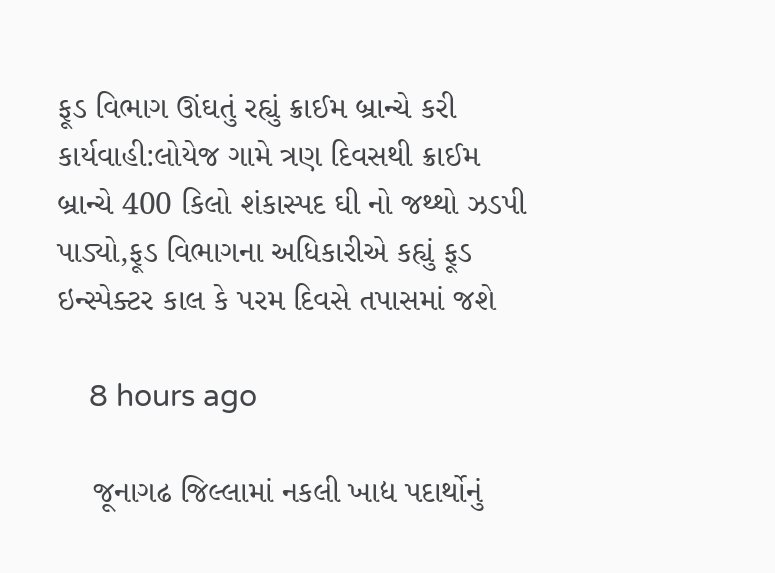ફૂડ વિભાગ ઊંઘતું રહ્યું ક્રાઈમ બ્રાન્ચે કરી કાર્યવાહી:લોયેજ ગામે ત્રણ દિવસથી ક્રાઈમ બ્રાન્ચે 400 કિલો શંકાસ્પદ ઘી નો જથ્થો ઝડપી પાડ્યો,ફૂડ વિભાગના અધિકારીએ કહ્યું ફૂડ ઇન્સ્પેક્ટર કાલ કે પરમ દિવસે તપાસમાં જશે

    8 hours ago

    જૂનાગઢ જિલ્લામાં નકલી ખાદ્ય પદાર્થોનું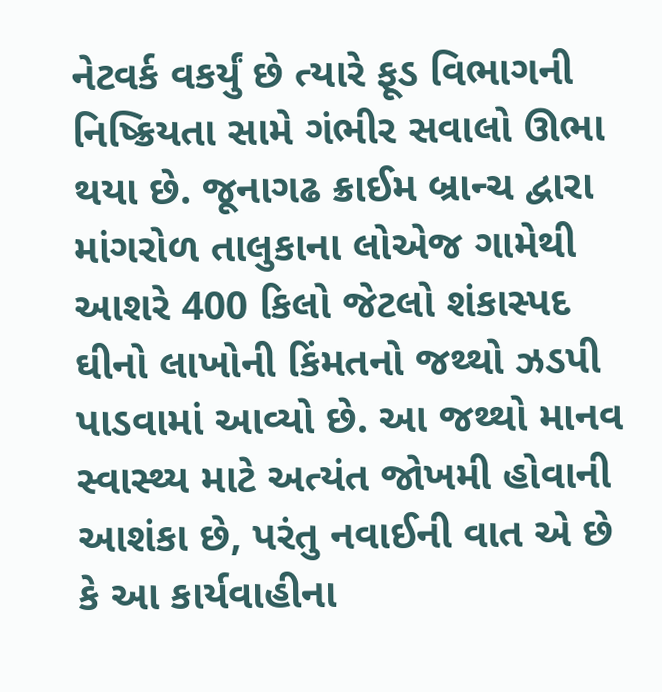નેટવર્ક વકર્યું છે ત્યારે ફૂડ વિભાગની નિષ્ક્રિયતા સામે ગંભીર સવાલો ઊભા થયા છે. જૂનાગઢ ક્રાઈમ બ્રાન્ચ દ્વારા માંગરોળ તાલુકાના લોએજ ગામેથી આશરે 400 કિલો જેટલો શંકાસ્પદ ઘીનો લાખોની કિંમતનો જથ્થો ઝડપી પાડવામાં આવ્યો છે. આ જથ્થો માનવ સ્વાસ્થ્ય માટે અત્યંત જોખમી હોવાની આશંકા છે, પરંતુ નવાઈની વાત એ છે કે આ કાર્યવાહીના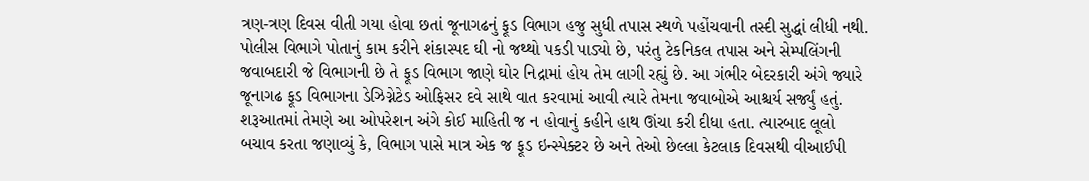ત્રણ-ત્રણ દિવસ વીતી ગયા હોવા છતાં જૂનાગઢનું ફૂડ વિભાગ હજુ સુધી તપાસ સ્થળે પહોંચવાની તસ્દી સુદ્ધાં લીધી નથી. પોલીસ વિભાગે પોતાનું કામ કરીને શંકાસ્પદ ઘી નો જથ્થો પકડી પાડ્યો છે, પરંતુ ટેકનિકલ તપાસ અને સેમ્પલિંગની જવાબદારી જે વિભાગની છે તે ફૂડ વિભાગ જાણે ઘોર નિદ્રામાં હોય તેમ લાગી રહ્યું છે. આ ગંભીર બેદરકારી અંગે જ્યારે જૂનાગઢ ફૂડ વિભાગના ડેઝિગ્નેટેડ ઓફિસર દવે સાથે વાત કરવામાં આવી ત્યારે તેમના જવાબોએ આશ્ચર્ય સર્જ્યું હતું. શરૂઆતમાં તેમણે આ ઓપરેશન અંગે કોઈ માહિતી જ ન હોવાનું કહીને હાથ ઊંચા કરી દીધા હતા. ત્યારબાદ લૂલો બચાવ કરતા જણાવ્યું કે, વિભાગ પાસે માત્ર એક જ ફૂડ ઇન્સ્પેક્ટર છે અને તેઓ છેલ્લા કેટલાક દિવસથી વીઆઈપી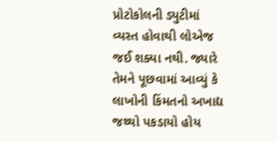પ્રોટોકોલની ડ્યુટીમાં વ્યસ્ત હોવાથી લોએજ જઈ શક્યા નથી. જ્યારે તેમને પૂછવામાં આવ્યું કે લાખોની કિંમતનો અખાદ્ય જથ્થો પકડાયો હોય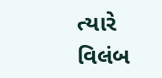ત્યારે વિલંબ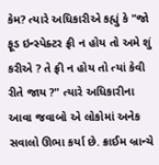કેમ? ત્યારે અધિકારીએ કહ્યું કે "જો ફૂડ ઇન્સ્પેક્ટર ફ્રી ન હોય તો અમે શું કરીએ ? તે ફ્રી ન હોય તો ત્યાં કેવી રીતે જાય ?" ત્યારે અધિકારીના આવા જવાબો એ લોકોમાં અનેક સવાલો ઊભા કર્યા છે. ક્રાઈમ બ્રાન્ચે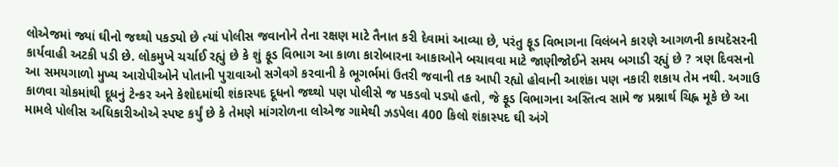લોએજમાં જ્યાં ઘીનો જથ્થો પકડ્યો છે ત્યાં પોલીસ જવાનોને તેના રક્ષણ માટે તૈનાત કરી દેવામાં આવ્યા છે, પરંતુ ફૂડ વિભાગના વિલંબને કારણે આગળની કાયદેસરની કાર્યવાહી અટકી પડી છે. લોકમુખે ચર્ચાઈ રહ્યું છે કે શું ફૂડ વિભાગ આ કાળા કારોબારના આકાઓને બચાવવા માટે જાણીજોઈને સમય બગાડી રહ્યું છે ? ત્રણ દિવસનો આ સમયગાળો મુખ્ય આરોપીઓને પોતાની પુરાવાઓ સગેવગે કરવાની કે ભૂગર્ભમાં ઉતરી જવાની તક આપી રહ્યો હોવાની આશંકા પણ નકારી શકાય તેમ નથી. અગાઉ કાળવા ચોકમાંથી દૂધનું ટેન્કર અને કેશોદમાંથી શંકાસ્પદ દૂધનો જથ્થો પણ પોલીસે જ પકડવો પડ્યો હતો, જે ફૂડ વિભાગના અસ્તિત્વ સામે જ પ્રશ્નાર્થ ચિહ્ન મૂકે છે આ મામલે પોલીસ અધિકારીઓએ સ્પષ્ટ કર્યું છે કે તેમણે માંગરોળના લોએજ ગામેથી ઝડપેલા 400 કિલો શંકાસ્પદ ઘી અંગે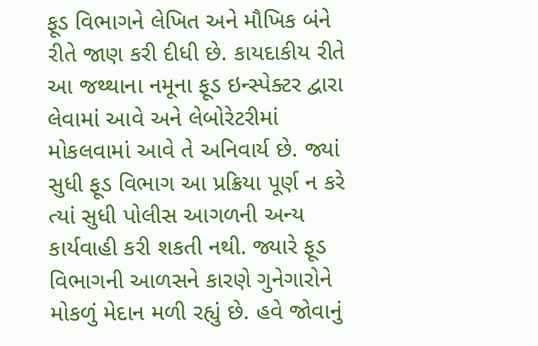ફૂડ વિભાગને લેખિત અને મૌખિક બંને રીતે જાણ કરી દીધી છે. કાયદાકીય રીતે આ જથ્થાના નમૂના ફૂડ ઇન્સ્પેક્ટર દ્વારા લેવામાં આવે અને લેબોરેટરીમાં મોકલવામાં આવે તે અનિવાર્ય છે. જ્યાં સુધી ફૂડ વિભાગ આ પ્રક્રિયા પૂર્ણ ન કરે ત્યાં સુધી પોલીસ આગળની અન્ય કાર્યવાહી કરી શકતી નથી. જ્યારે ફૂડ વિભાગની આળસને કારણે ગુનેગારોને મોકળું મેદાન મળી રહ્યું છે. હવે જોવાનું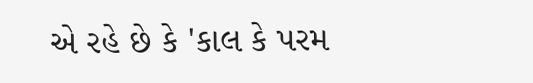એ રહે છે કે 'કાલ કે પરમ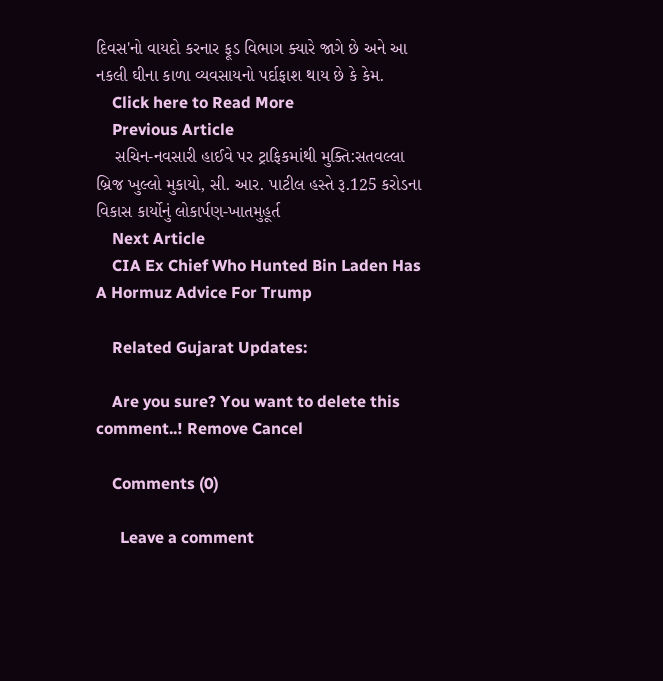દિવસ'નો વાયદો કરનાર ફૂડ વિભાગ ક્યારે જાગે છે અને આ નકલી ઘીના કાળા વ્યવસાયનો પર્દાફાશ થાય છે કે કેમ.
    Click here to Read More
    Previous Article
    સચિન-નવસારી હાઈવે પર ટ્રાફિકમાંથી મુક્તિ:સતવલ્લા બ્રિજ ખુલ્લો મુકાયો, સી. આર. પાટીલ હસ્તે રૂ.125 કરોડના વિકાસ કાર્યોનું લોકાર્પણ-ખાતમુહૂર્ત
    Next Article
    CIA Ex Chief Who Hunted Bin Laden Has A Hormuz Advice For Trump

    Related Gujarat Updates:

    Are you sure? You want to delete this comment..! Remove Cancel

    Comments (0)

      Leave a comment